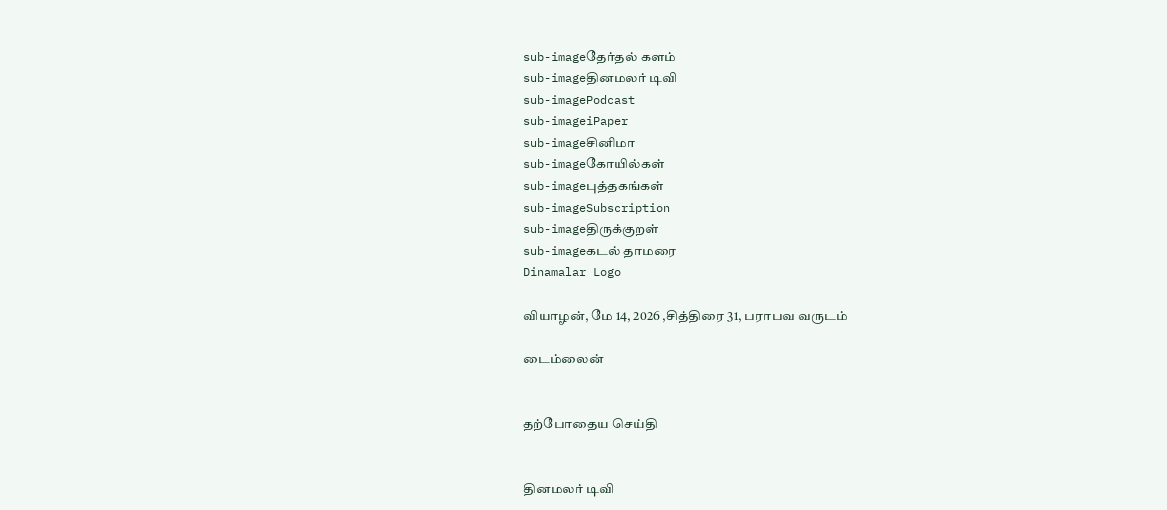sub-imageதேர்தல் களம்
sub-imageதினமலர் டிவி
sub-imagePodcast
sub-imageiPaper
sub-imageசினிமா
sub-imageகோயில்கள்
sub-imageபுத்தகங்கள்
sub-imageSubscription
sub-imageதிருக்குறள்
sub-imageகடல் தாமரை
Dinamalar Logo

வியாழன், மே 14, 2026 ,சித்திரை 31, பராபவ வருடம்

டைம்லைன்


தற்போதைய செய்தி


தினமலர் டிவி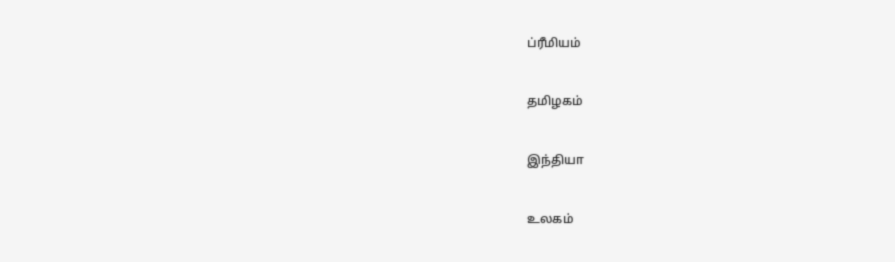ப்ரீமியம்


தமிழகம்


இந்தியா


உலகம்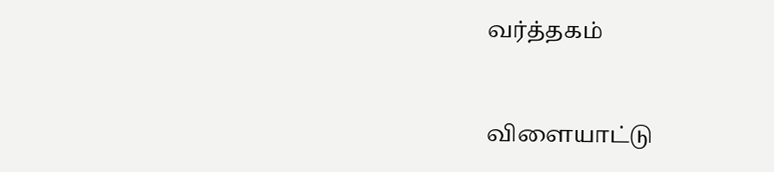வர்த்தகம்


விளையாட்டு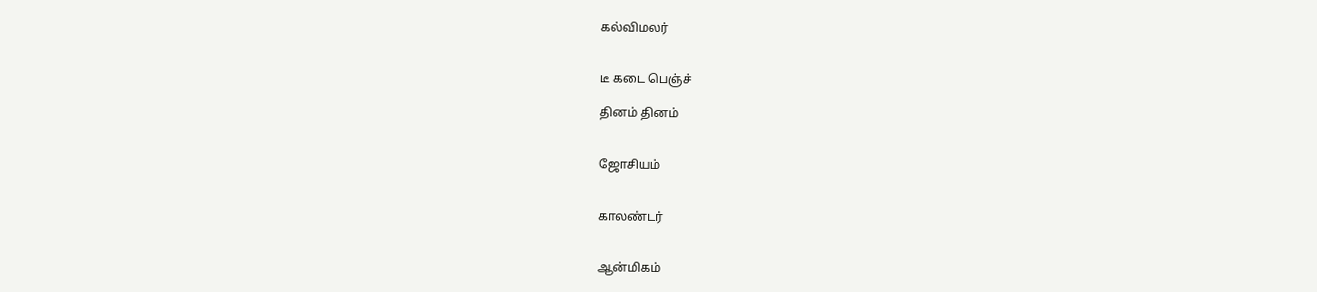கல்விமலர்


டீ கடை பெஞ்ச்

தினம் தினம்


ஜோசியம்


காலண்டர்


ஆன்மிகம்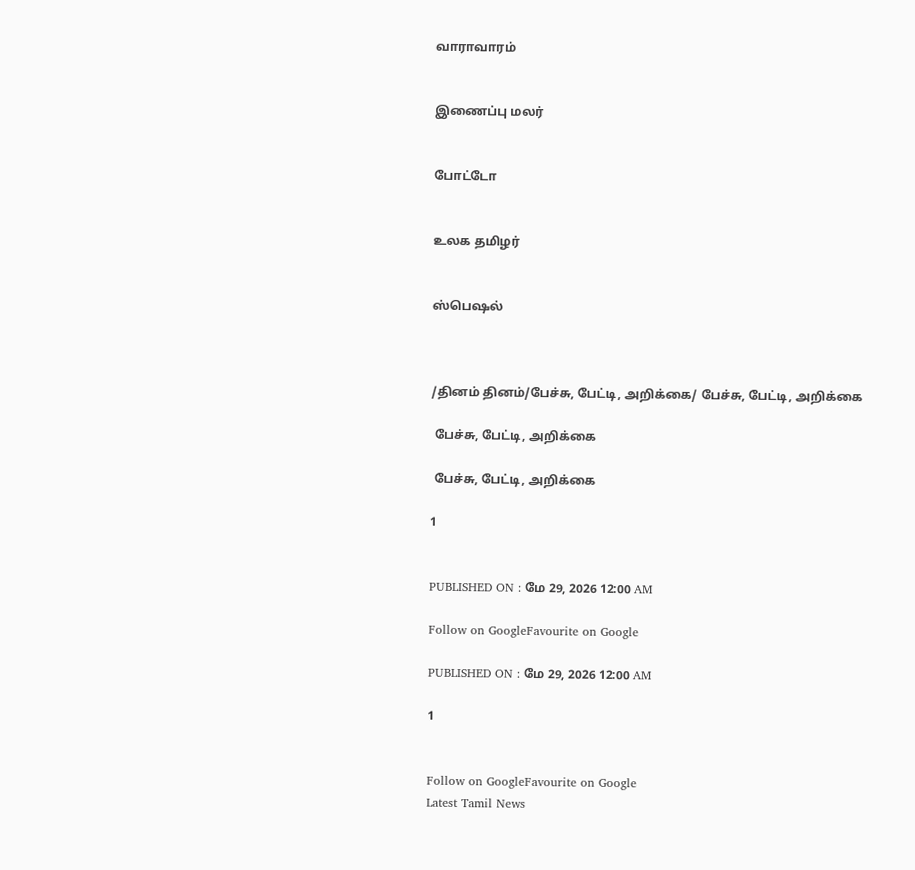வாராவாரம்


இணைப்பு மலர்


போட்டோ


உலக தமிழர்


ஸ்பெஷல்



/தினம் தினம்/பேச்சு, பேட்டி, அறிக்கை/ பேச்சு, பேட்டி, அறிக்கை

 பேச்சு, பேட்டி, அறிக்கை

 பேச்சு, பேட்டி, அறிக்கை

1


PUBLISHED ON : மே 29, 2026 12:00 AM

Follow on GoogleFavourite on Google

PUBLISHED ON : மே 29, 2026 12:00 AM

1


Follow on GoogleFavourite on Google
Latest Tamil News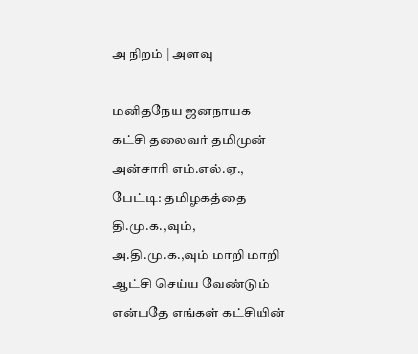அ நிறம் | அளவு

மனிதநேய ஜனநாயக கட்சி தலைவர் தமிமுன் அன்சாரி எம்.எல்.ஏ., பேட்டி: தமிழகத்தை தி.மு.க.,வும், அ.தி.மு.க.,வும் மாறி மாறி ஆட்சி செய்ய வேண்டும் என்பதே எங்கள் கட்சியின்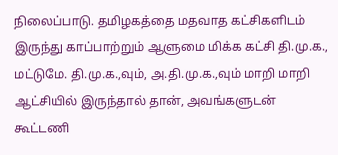நிலைப்பாடு. தமிழகத்தை மதவாத கட்சிகளிடம் இருந்து காப்பாற்றும் ஆளுமை மிக்க கட்சி தி.மு.க., மட்டுமே. தி.மு.க.,வும், அ.தி.மு.க.,வும் மாறி மாறி ஆட்சியில் இருந்தால் தான், அவங்களுடன் கூட்டணி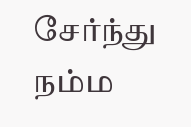சேர்ந்து நம்ம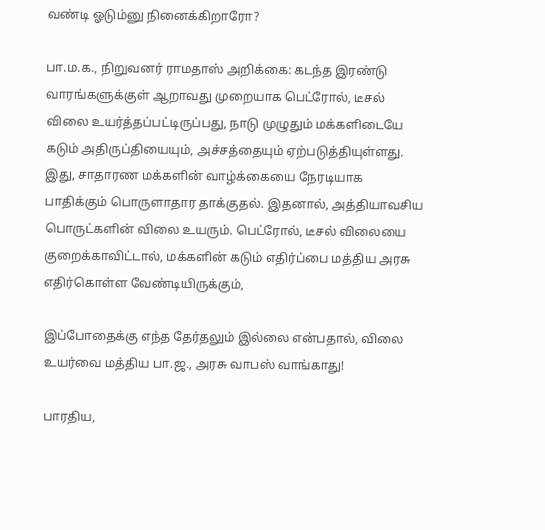வண்டி ஓடும்னு நினைக்கிறாரோ?

பா.ம.க., நிறுவனர் ராமதாஸ் அறிக்கை: கடந்த இரண்டு வாரங்களுக்குள் ஆறாவது முறையாக பெட்ரோல், டீசல் விலை உயர்த்தப்பட்டிருப்பது, நாடு முழுதும் மக்களிடையே கடும் அதிருப்தியையும், அச்சத்தையும் ஏற்படுத்தியுள்ளது. இது, சாதாரண மக்களின் வாழ்க்கையை நேரடியாக பாதிக்கும் பொருளாதார தாக்குதல். இதனால், அத்தியாவசிய பொருட்களின் விலை உயரும். பெட்ரோல், டீசல் விலையை குறைக்காவிட்டால், மக்களின் கடும் எதிர்ப்பை மத்திய அரசு எதிர்கொள்ள வேண்டியிருக்கும்,

இப்போதைக்கு எந்த தேர்தலும் இல்லை என்பதால், விலை உயர்வை மத்திய பா.ஜ., அரசு வாபஸ் வாங்காது!

பாரதிய,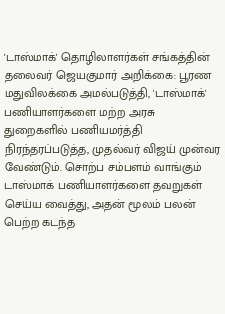'டாஸ்மாக்' தொழிலாளர்கள் சங்கத்தின் தலைவர் ஜெயகுமார் அறிக்கை: பூரண மதுவிலக்கை அமல்படுத்தி, 'டாஸ்மாக்' பணியாளர்களை மற்ற அரசு துறைகளில் பணியமர்த்தி நிரந்தரப்படுத்த, முதல்வர் விஜய் முன்வர வேண்டும். சொற்ப சம்பளம் வாங்கும் டாஸ்மாக் பணியாளர்களை தவறுகள் செய்ய வைத்து, அதன் மூலம் பலன் பெற்ற கடந்த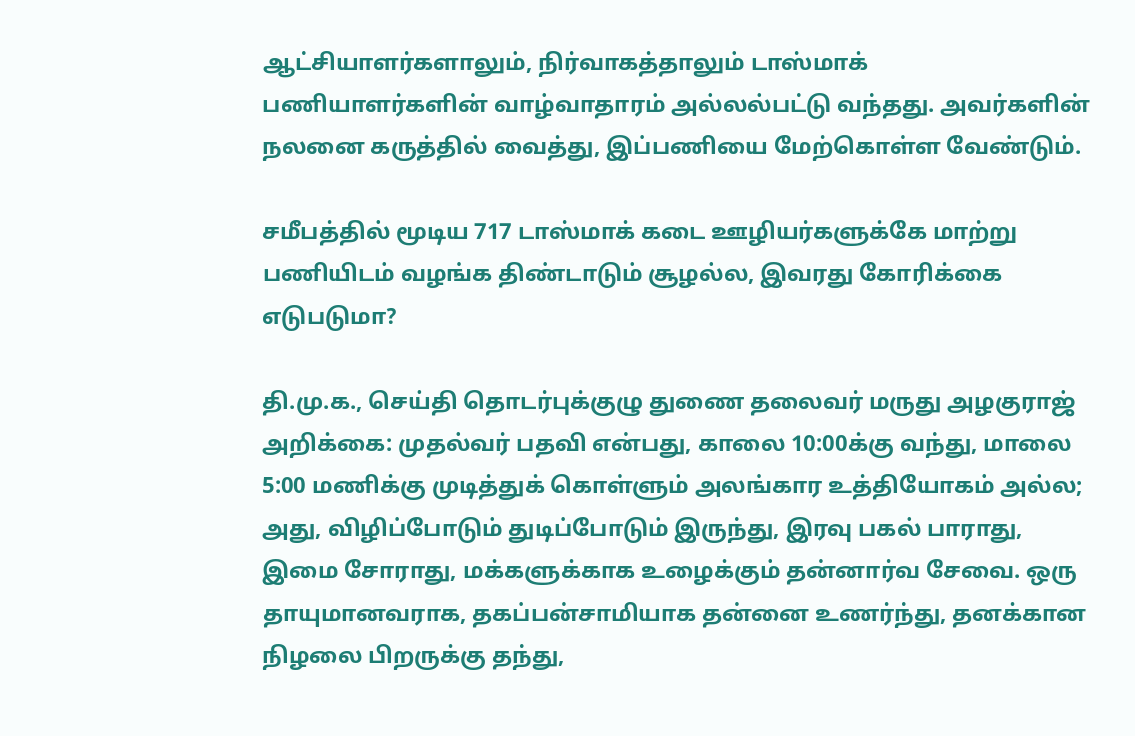ஆட்சியாளர்களாலும், நிர்வாகத்தாலும் டாஸ்மாக் பணியாளர்களின் வாழ்வாதாரம் அல்லல்பட்டு வந்தது. அவர்களின் நலனை கருத்தில் வைத்து, இப்பணியை மேற்கொள்ள வேண்டும்.

சமீபத்தில் மூடிய 717 டாஸ்மாக் கடை ஊழியர்களுக்கே மாற்று பணியிடம் வழங்க திண்டாடும் சூழல்ல, இவரது கோரிக்கை எடுபடுமா?

தி.மு.க., செய்தி தொடர்புக்குழு துணை தலைவர் மருது அழகுராஜ் அறிக்கை: முதல்வர் பதவி என்பது, காலை 10:00க்கு வந்து, மாலை 5:00 மணிக்கு முடித்துக் கொள்ளும் அலங்கார உத்தியோகம் அல்ல; அது, விழிப்போடும் துடிப்போடும் இருந்து, இரவு பகல் பாராது, இமை சோராது, மக்களுக்காக உழைக்கும் தன்னார்வ சேவை. ஒரு தாயுமானவராக, தகப்பன்சாமியாக தன்னை உணர்ந்து, தனக்கான நிழலை பிறருக்கு தந்து,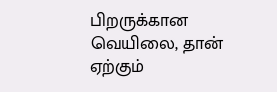பிறருக்கான வெயிலை, தான் ஏற்கும்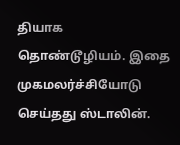தியாக தொண்டூழியம். இதை முகமலர்ச்சியோடு செய்தது ஸ்டாலின்.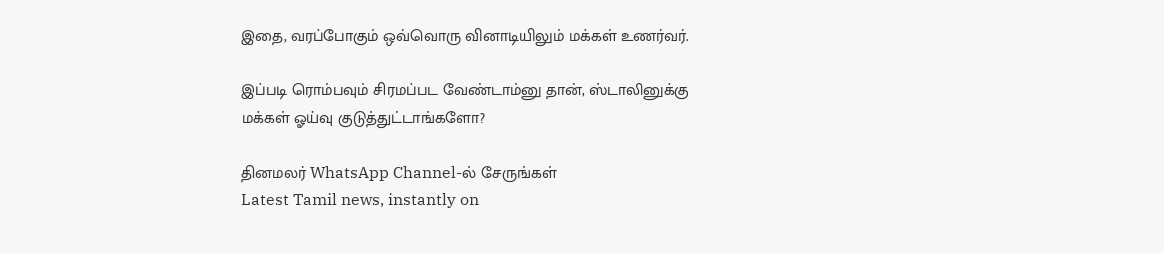இதை, வரப்போகும் ஒவ்வொரு வினாடியிலும் மக்கள் உணர்வர்.

இப்படி ரொம்பவும் சிரமப்பட வேண்டாம்னு தான், ஸ்டாலினுக்கு மக்கள் ஓய்வு குடுத்துட்டாங்களோ?

தினமலர் WhatsApp Channel-ல் சேருங்கள்
Latest Tamil news, instantly on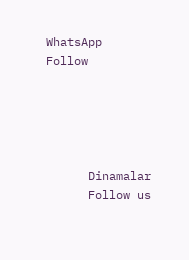WhatsApp
Follow





      Dinamalar
      Follow us